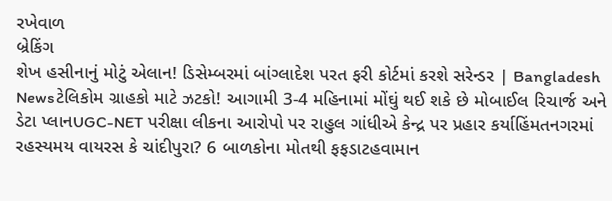રખેવાળ
બ્રેકિંગ
શેખ હસીનાનું મોટું એલાન! ડિસેમ્બરમાં બાંગ્લાદેશ પરત ફરી કોર્ટમાં કરશે સરેન્ડર | Bangladesh Newsટેલિકોમ ગ્રાહકો માટે ઝટકો! આગામી 3-4 મહિનામાં મોંઘું થઈ શકે છે મોબાઈલ રિચાર્જ અને ડેટા પ્લાનUGC-NET પરીક્ષા લીકના આરોપો પર રાહુલ ગાંધીએ કેન્દ્ર પર પ્રહાર કર્યાહિંમતનગરમાં રહસ્યમય વાયરસ કે ચાંદીપુરા? 6 બાળકોના મોતથી ફફડાટહવામાન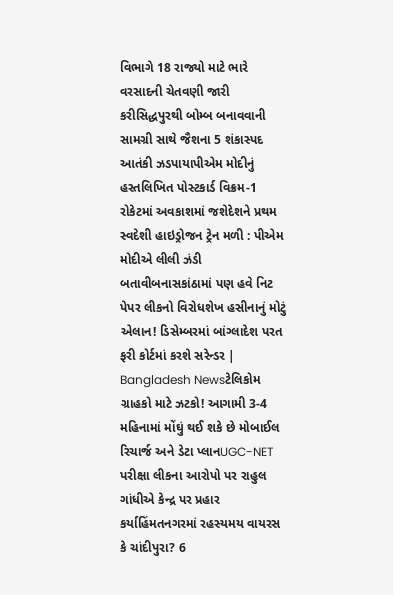વિભાગે 18 રાજ્યો માટે ભારે વરસાદની ચેતવણી જારી કરીસિદ્ધપુરથી બોમ્બ બનાવવાની સામગ્રી સાથે જૈશના 5 શંકાસ્પદ આતંકી ઝડપાયાપીએમ મોદીનું હસ્તલિખિત પોસ્ટકાર્ડ વિક્રમ-1 રોકેટમાં અવકાશમાં જશેદેશને પ્રથમ સ્વદેશી હાઇડ્રોજન ટ્રેન મળી : પીએમ મોદીએ લીલી ઝંડી બતાવીબનાસકાંઠામાં પણ હવે નિટ પેપર લીકનો વિરોધશેખ હસીનાનું મોટું એલાન! ડિસેમ્બરમાં બાંગ્લાદેશ પરત ફરી કોર્ટમાં કરશે સરેન્ડર | Bangladesh Newsટેલિકોમ ગ્રાહકો માટે ઝટકો! આગામી 3-4 મહિનામાં મોંઘું થઈ શકે છે મોબાઈલ રિચાર્જ અને ડેટા પ્લાનUGC-NET પરીક્ષા લીકના આરોપો પર રાહુલ ગાંધીએ કેન્દ્ર પર પ્રહાર કર્યાહિંમતનગરમાં રહસ્યમય વાયરસ કે ચાંદીપુરા? 6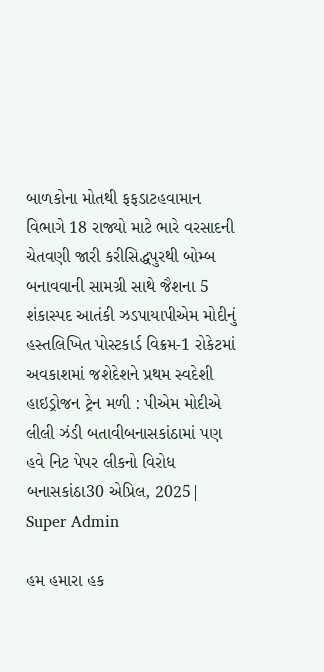બાળકોના મોતથી ફફડાટહવામાન વિભાગે 18 રાજ્યો માટે ભારે વરસાદની ચેતવણી જારી કરીસિદ્ધપુરથી બોમ્બ બનાવવાની સામગ્રી સાથે જૈશના 5 શંકાસ્પદ આતંકી ઝડપાયાપીએમ મોદીનું હસ્તલિખિત પોસ્ટકાર્ડ વિક્રમ-1 રોકેટમાં અવકાશમાં જશેદેશને પ્રથમ સ્વદેશી હાઇડ્રોજન ટ્રેન મળી : પીએમ મોદીએ લીલી ઝંડી બતાવીબનાસકાંઠામાં પણ હવે નિટ પેપર લીકનો વિરોધ
બનાસકાંઠા30 એપ્રિલ, 2025| Super Admin

હમ હમારા હક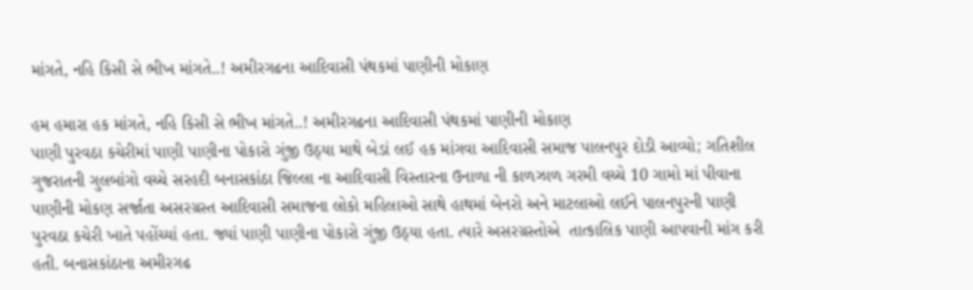માંગતે, નહિ કિસી સે ભીખ માંગતે..! અમીરગઢના આદિવાસી પંથકમાં પાણીની મોકાણ

હમ હમારા હક માંગતે, નહિ કિસી સે ભીખ માંગતે..! અમીરગઢના આદિવાસી પંથકમાં પાણીની મોકાણ
પાણી પુરવઠા કચેરીમાં પાણી પાણીના પોકારો ગુંજી ઉઠ્યા માથે બેડાં લઈ હક માંગવા આદિવાસી સમાજ પાલનપુર દોડી આવ્યો; ગતિશીલ ગુજરાતની ગુલબાંગો વચ્ચે સરહદી બનાસકાંઠા જિલ્લા ના આદિવાસી વિસ્તારના ઉનાળા ની કાળઝાળ ગરમી વચ્ચે 10 ગામો માં પીવાના પાણીની મોકણ સર્જાતા અસરગ્રસ્ત આદિવાસી સમાજના લોકો મહિલાઓ સાથે હાથમાં બેનરો અને માટલાઓ લઈને પાલનપુરની પાણી પુરવઠા કચેરી ખાતે પહોંચ્યાં હતા. જ્યાં પાણી પાણીના પોકારો ગુંજી ઉઠ્યા હતા. ત્યારે અસરગ્રસ્તોએ  તાત્કાલિક પાણી આપવાની માંગ કરી હતી. બનાસકાંઠાના અમીરગઢ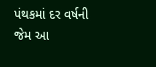પંથકમાં દર વર્ષની જેમ આ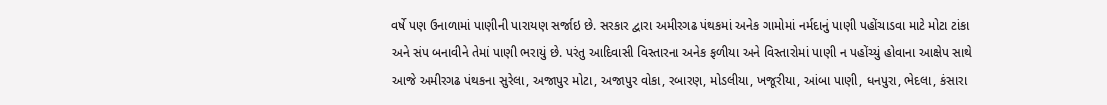વર્ષે પણ ઉનાળામાં પાણીની પારાયણ સર્જાઇ છે. સરકાર દ્વારા અમીરગઢ પંથકમાં અનેક ગામોમાં નર્મદાનું પાણી પહોંચાડવા માટે મોટા ટાંકા અને સંપ બનાવીને તેમાં પાણી ભરાયું છે. પરંતુ આદિવાસી વિસ્તારના અનેક ફળીયા અને વિસ્તારોમાં પાણી ન પહોંચ્યું હોવાના આક્ષેપ સાથે આજે અમીરગઢ પંથકના સુરેલા, અજાપુર મોટા, અજાપુર વોકા, રબારણ, મોડલીયા, ખજૂરીયા, આંબા પાણી, ધનપુરા, ભેદલા, કંસારા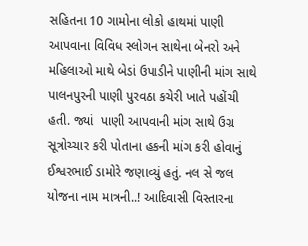સહિતના 10 ગામોના લોકો હાથમાં પાણી આપવાના વિવિધ સ્લોગન સાથેના બેનરો અને મહિલાઓ માથે બેડાં ઉપાડીને પાણીની માંગ સાથે પાલનપુરની પાણી પુરવઠા કચેરી ખાતે પહોંચી હતી. જ્યાં  પાણી આપવાની માંગ સાથે ઉગ્ર સૂત્રોચ્ચાર કરી પોતાના હકની માંગ કરી હોવાનું ઈશ્વરભાઈ ડામોરે જણાવ્યું હતું. નલ સે જલ યોજના નામ માત્રની..! આદિવાસી વિસ્તારના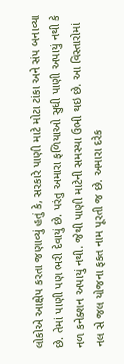લોકોએ આક્ષેપ કરતા જણાવ્યું હતું કે, સરકારે પાણી માટે મોટા ટાંકા અને સંપ બનાવ્યા છે. તેમાં પાણી પણ ભરી દેવાયું છે. પરંતુ અમારા ફળિયાઓ સુધી પાણી અપાયું નથી કે નળ કનેક્શન અપાયું નથી. જેથી પાણી માટેની સમસ્યા ઉભી થઇ છે. આ વિસ્તારોમાં નલ સે જલ યોજના ફકત નામ પૂરતી જ છે. અમારા દરેક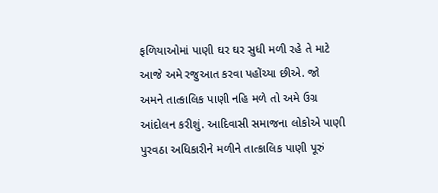ફળિયાઓમાં પાણી ઘર ઘર સુધી મળી રહે તે માટે આજે અમે રજુઆત કરવા પહોંચ્યા છીએ. જો અમને તાત્કાલિક પાણી નહિ મળે તો અમે ઉગ્ર આંદોલન કરીશું. આદિવાસી સમાજના લોકોએ પાણી પુરવઠા અધિકારીને મળીને તાત્કાલિક પાણી પૂરું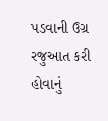પડવાની ઉગ્ર રજુઆત કરી હોવાનું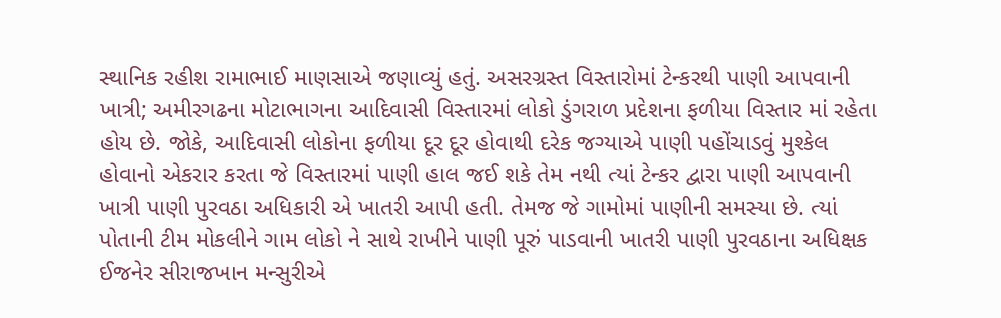સ્થાનિક રહીશ રામાભાઈ માણસાએ જણાવ્યું હતું. અસરગ્રસ્ત વિસ્તારોમાં ટેન્કરથી પાણી આપવાની ખાત્રી; અમીરગઢના મોટાભાગના આદિવાસી વિસ્તારમાં લોકો ડુંગરાળ પ્રદેશના ફળીયા વિસ્તાર માં રહેતા હોય છે. જોકે, આદિવાસી લોકોના ફળીયા દૂર દૂર હોવાથી દરેક જગ્યાએ પાણી પહોંચાડવું મુશ્કેલ હોવાનો એકરાર કરતા જે વિસ્તારમાં પાણી હાલ જઈ શકે તેમ નથી ત્યાં ટેન્કર દ્વારા પાણી આપવાની ખાત્રી પાણી પુરવઠા અધિકારી એ ખાતરી આપી હતી. તેમજ જે ગામોમાં પાણીની સમસ્યા છે. ત્યાં પોતાની ટીમ મોકલીને ગામ લોકો ને સાથે રાખીને પાણી પૂરું પાડવાની ખાતરી પાણી પુરવઠાના અધિક્ષક ઈજનેર સીરાજખાન મન્સુરીએ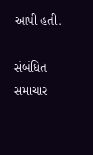આપી હતી.

સંબંધિત સમાચાર